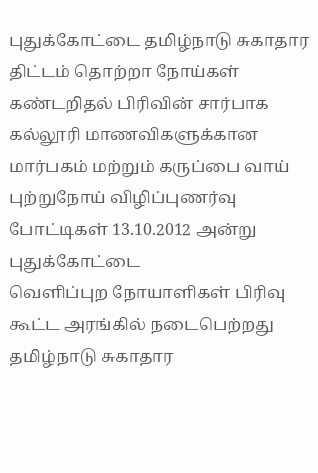புதுக்கோட்டை தமிழ்நாடு சுகாதார திட்டம் தொற்றா நோய்கள்
கண்டறிதல் பிரிவின் சார்பாக கல்லூரி மாணவிகளுக்கான
மார்பகம் மற்றும் கருப்பை வாய் புற்றுநோய் விழிப்புணர்வு போட்டிகள் 13.10.2012 அன்று புதுக்கோட்டை
வெளிப்புற நோயாளிகள் பிரிவு கூட்ட அரங்கில் நடைபெற்றது
தமிழ்நாடு சுகாதார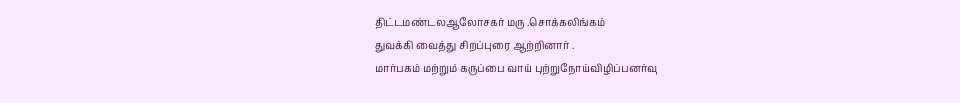திட்டமண்டலஆலோசகர் மரு .சொக்கலிங்கம்
துவக்கி வைத்து சிறப்புரை ஆற்றினார் .
மார்பகம் மற்றும் கருப்பை வாய் புற்றுநோய்விழிப்பனர்வு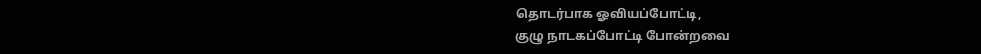தொடர்பாக ஓவியப்போட்டி,
குழு நாடகப்போட்டி போன்றவை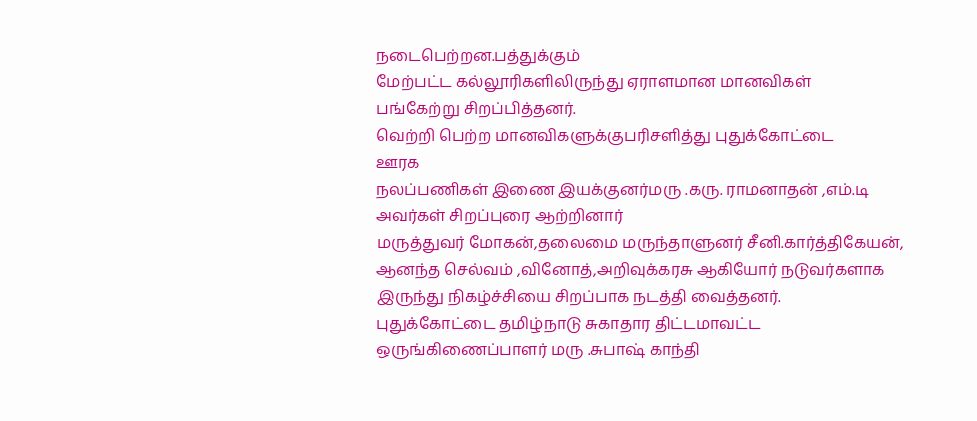நடைபெற்றன.பத்துக்கும்
மேற்பட்ட கல்லூரிகளிலிருந்து ஏராளமான மானவிகள்
பங்கேற்று சிறப்பித்தனர்.
வெற்றி பெற்ற மானவிகளுக்குபரிசளித்து புதுக்கோட்டை
ஊரக
நலப்பணிகள் இணை இயக்குனர்மரு .கரு. ராமனாதன் ,எம்.டி
அவர்கள் சிறப்புரை ஆற்றினார்
மருத்துவர் மோகன்,தலைமை மருந்தாளுனர் சீனி.கார்த்திகேயன், ஆனந்த செல்வம் ,வினோத்,அறிவுக்கரசு ஆகியோர் நடுவர்களாக
இருந்து நிகழ்ச்சியை சிறப்பாக நடத்தி வைத்தனர்.
புதுக்கோட்டை தமிழ்நாடு சுகாதார திட்டமாவட்ட
ஒருங்கிணைப்பாளர் மரு .சுபாஷ் காந்தி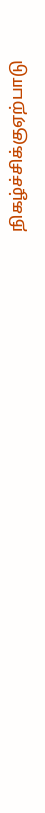நிகழ்ச்சிக்குஏற்பாடு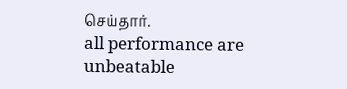செய்தார்.
all performance are unbeatable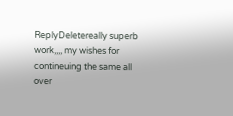ReplyDeletereally superb work,,,, my wishes for contineuing the same all over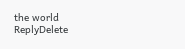the world
ReplyDelete